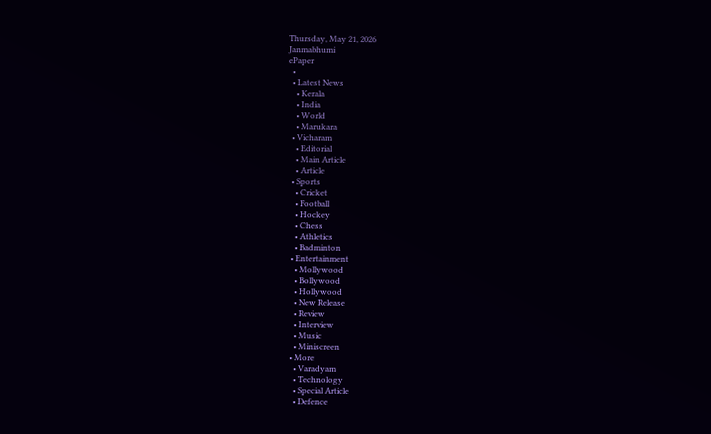Thursday, May 21, 2026
Janmabhumi
ePaper
  •
  • Latest News
    • Kerala
    • India
    • World
    • Marukara
  • Vicharam
    • Editorial
    • Main Article
    • Article
  • Sports
    • Cricket
    • Football
    • Hockey
    • Chess
    • Athletics
    • Badminton
  • Entertainment
    • Mollywood
    • Bollywood
    • Hollywood
    • New Release
    • Review
    • Interview
    • Music
    • Miniscreen
  • More
    • Varadyam
    • Technology
    • Special Article
    • Defence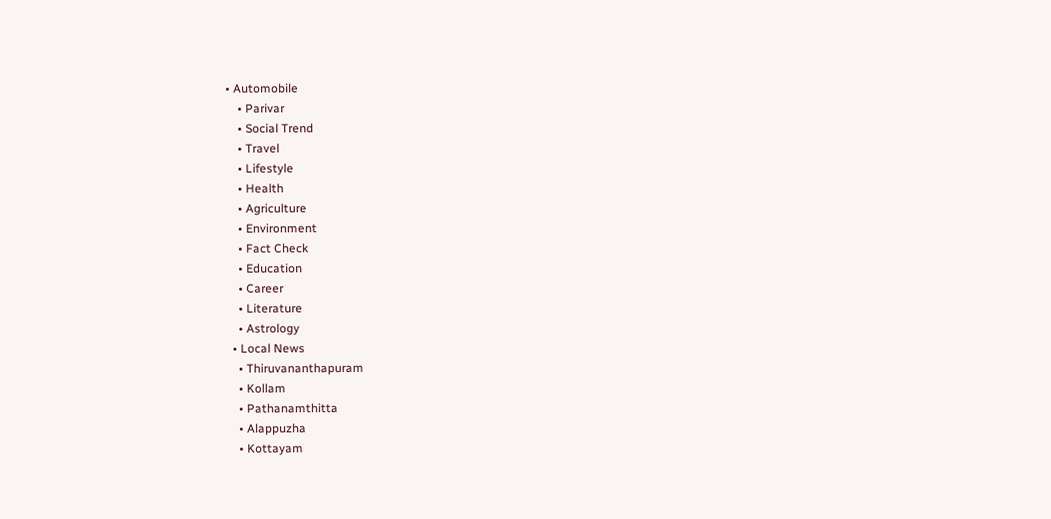• Automobile
    • Parivar
    • Social Trend
    • Travel
    • Lifestyle
    • Health
    • Agriculture
    • Environment
    • Fact Check
    • Education
    • Career
    • Literature
    • Astrology
  • Local News
    • Thiruvananthapuram
    • Kollam
    • Pathanamthitta
    • Alappuzha
    • Kottayam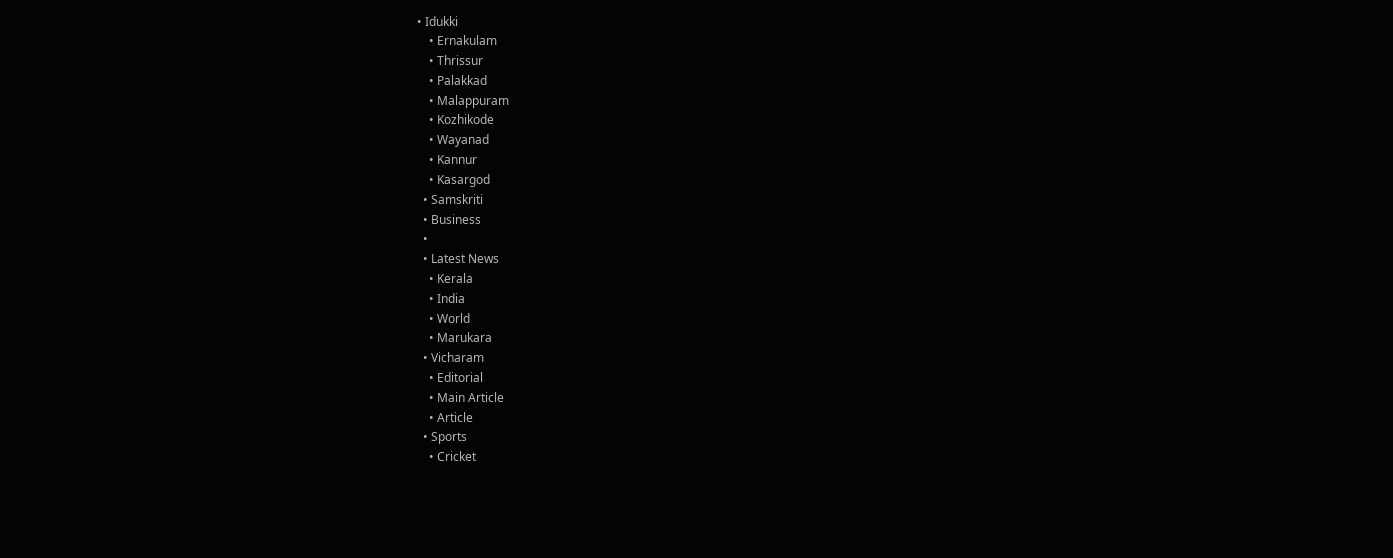• Idukki
    • Ernakulam
    • Thrissur
    • Palakkad
    • Malappuram
    • Kozhikode
    • Wayanad
    • Kannur
    • Kasargod
  • Samskriti
  • Business
  •
  • Latest News
    • Kerala
    • India
    • World
    • Marukara
  • Vicharam
    • Editorial
    • Main Article
    • Article
  • Sports
    • Cricket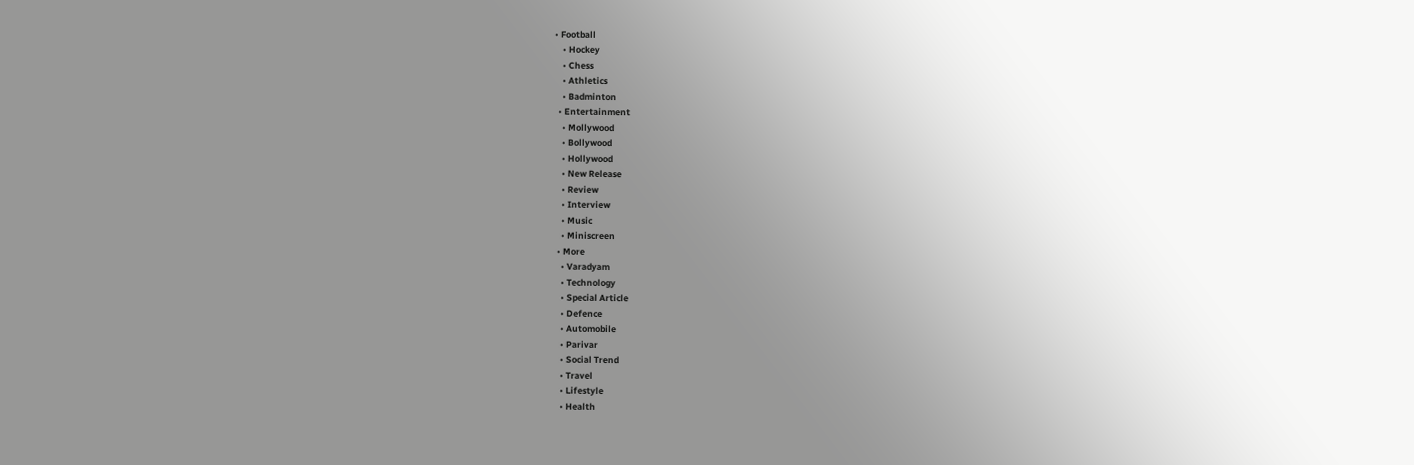• Football
    • Hockey
    • Chess
    • Athletics
    • Badminton
  • Entertainment
    • Mollywood
    • Bollywood
    • Hollywood
    • New Release
    • Review
    • Interview
    • Music
    • Miniscreen
  • More
    • Varadyam
    • Technology
    • Special Article
    • Defence
    • Automobile
    • Parivar
    • Social Trend
    • Travel
    • Lifestyle
    • Health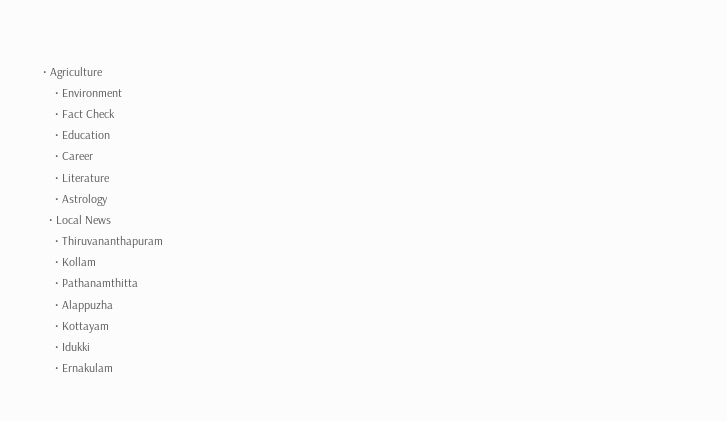• Agriculture
    • Environment
    • Fact Check
    • Education
    • Career
    • Literature
    • Astrology
  • Local News
    • Thiruvananthapuram
    • Kollam
    • Pathanamthitta
    • Alappuzha
    • Kottayam
    • Idukki
    • Ernakulam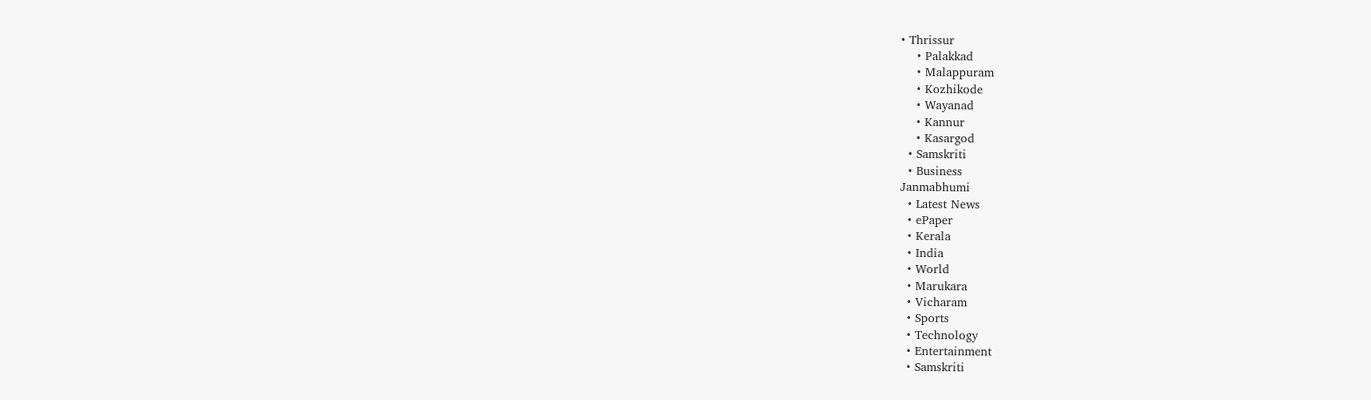• Thrissur
    • Palakkad
    • Malappuram
    • Kozhikode
    • Wayanad
    • Kannur
    • Kasargod
  • Samskriti
  • Business
Janmabhumi
  • Latest News
  • ePaper
  • Kerala
  • India
  • World
  • Marukara
  • Vicharam
  • Sports
  • Technology
  • Entertainment
  • Samskriti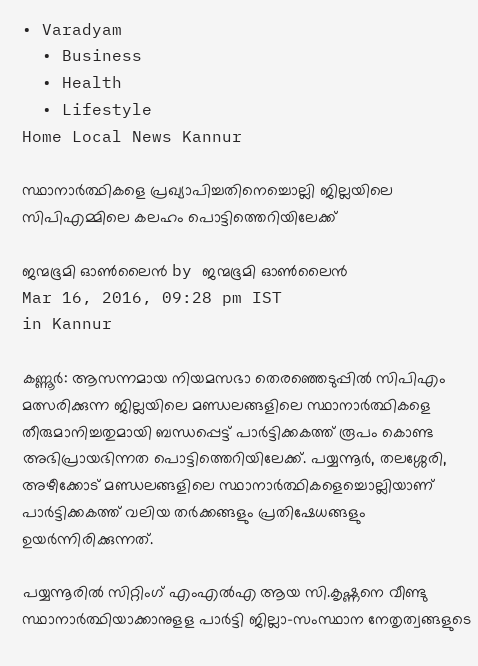• Varadyam
  • Business
  • Health
  • Lifestyle
Home Local News Kannur

സ്ഥാനാര്‍ത്ഥികളെ പ്രഖ്യാപിച്ചതിനെച്ചൊല്ലി ജില്ലയിലെ സിപിഎമ്മിലെ കലഹം പൊട്ടിത്തെറിയിലേക്ക്

ജന്മഭൂമി ഓണ്‍ലൈന്‍ by ജന്മഭൂമി ഓണ്‍ലൈന്‍
Mar 16, 2016, 09:28 pm IST
in Kannur

കണ്ണൂര്‍: ആസന്നമായ നിയമസഭാ തെരഞ്ഞെടുപ്പില്‍ സിപിഎം മത്സരിക്കുന്ന ജില്ലയിലെ മണ്ഡലങ്ങളിലെ സ്ഥാനാര്‍ത്ഥികളെ തീരുമാനിച്ചതുമായി ബന്ധപ്പെട്ട് പാര്‍ട്ടിക്കകത്ത് രൂപം കൊണ്ട അഭിപ്രായഭിന്നത പൊട്ടിത്തെറിയിലേക്ക്. പയ്യന്നൂര്‍, തലശ്ശേരി, അഴീക്കോട് മണ്ഡലങ്ങളിലെ സ്ഥാനാര്‍ത്ഥികളെച്ചൊല്ലിയാണ് പാര്‍ട്ടിക്കകത്ത് വലിയ തര്‍ക്കങ്ങളും പ്രതിഷേധങ്ങളും ഉയര്‍ന്നിരിക്കുന്നത്.

പയ്യന്നൂരില്‍ സിറ്റിംഗ് എംഎല്‍എ ആയ സി.കൃഷ്ണനെ വീണ്ടു സ്ഥാനാര്‍ത്ഥിയാക്കാനുളള പാര്‍ട്ടി ജില്ലാ-സംസ്ഥാന നേതൃത്വങ്ങളുടെ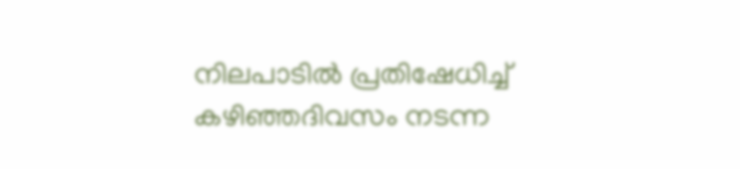നിലപാടില്‍ പ്രതിഷേധിച്ച് കഴിഞ്ഞദിവസം നടന്ന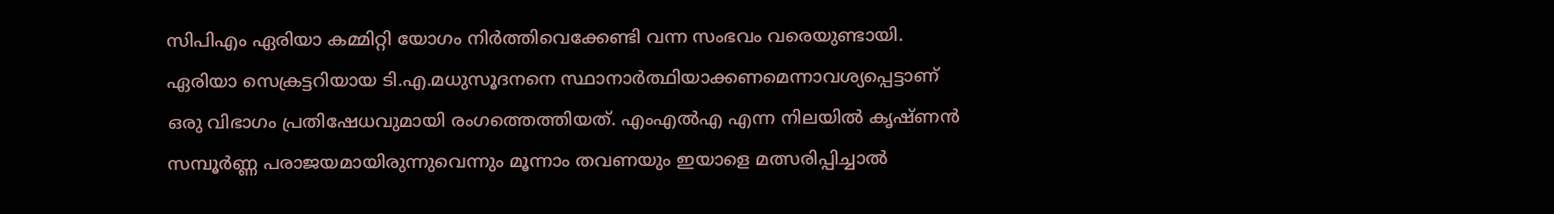സിപിഎം ഏരിയാ കമ്മിറ്റി യോഗം നിര്‍ത്തിവെക്കേണ്ടി വന്ന സംഭവം വരെയുണ്ടായി. ഏരിയാ സെക്രട്ടറിയായ ടി.എ.മധുസൂദനനെ സ്ഥാനാര്‍ത്ഥിയാക്കണമെന്നാവശ്യപ്പെട്ടാണ് ഒരു വിഭാഗം പ്രതിഷേധവുമായി രംഗത്തെത്തിയത്. എംഎല്‍എ എന്ന നിലയില്‍ കൃഷ്ണന്‍ സമ്പൂര്‍ണ്ണ പരാജയമായിരുന്നുവെന്നും മൂന്നാം തവണയും ഇയാളെ മത്സരിപ്പിച്ചാല്‍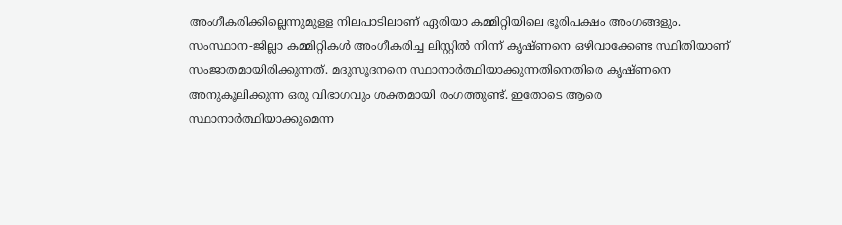അംഗീകരിക്കില്ലെന്നുമുളള നിലപാടിലാണ് ഏരിയാ കമ്മിറ്റിയിലെ ഭൂരിപക്ഷം അംഗങ്ങളും. സംസ്ഥാന-ജില്ലാ കമ്മിറ്റികള്‍ അംഗീകരിച്ച ലിസ്റ്റില്‍ നിന്ന് കൃഷ്ണനെ ഒഴിവാക്കേണ്ട സ്ഥിതിയാണ് സംജാതമായിരിക്കുന്നത്. മദുസൂദനനെ സ്ഥാനാര്‍ത്ഥിയാക്കുന്നതിനെതിരെ കൃഷ്ണനെ അനുകൂലിക്കുന്ന ഒരു വിഭാഗവും ശക്തമായി രംഗത്തുണ്ട്. ഇതോടെ ആരെ സ്ഥാനാര്‍ത്ഥിയാക്കുമെന്ന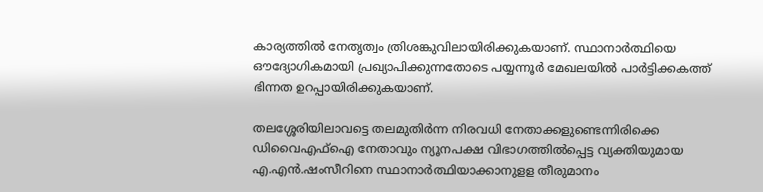കാര്യത്തില്‍ നേതൃത്വം ത്രിശങ്കുവിലായിരിക്കുകയാണ്. സ്ഥാനാര്‍ത്ഥിയെ ഔദ്യോഗികമായി പ്രഖ്യാപിക്കുന്നതോടെ പയ്യന്നൂര്‍ മേഖലയില്‍ പാര്‍ട്ടിക്കകത്ത് ഭിന്നത ഉറപ്പായിരിക്കുകയാണ്.

തലശ്ശേരിയിലാവട്ടെ തലമുതിര്‍ന്ന നിരവധി നേതാക്കളുണ്ടെന്നിരിക്കെ ഡിവൈഎഫ്‌ഐ നേതാവും ന്യൂനപക്ഷ വിഭാഗത്തില്‍പ്പെട്ട വ്യക്തിയുമായ എ.എന്‍.ഷംസീറിനെ സ്ഥാനാര്‍ത്ഥിയാക്കാനുളള തീരുമാനം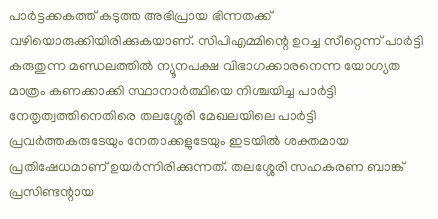പാര്‍ട്ടക്കകത്ത് കടുത്ത അഭിപ്രായ ഭിന്നതക്ക് വഴിയൊരുക്കിയിരിക്കുകയാണ്. സിപിഎമ്മിന്റെ ഉറച്ച സീറ്റെന്ന് പാര്‍ട്ടി കരുതുന്ന മണ്ഡലത്തില്‍ ന്യൂനപക്ഷ വിഭാഗക്കാരനെന്ന യോഗ്യത മാത്രം കണക്കാക്കി സ്ഥാനാര്‍ത്ഥിയെ നിശ്ചയിച്ച പാര്‍ട്ടി നേതൃത്വത്തിനെതിരെ തലശ്ശേരി മേഖലയിലെ പാര്‍ട്ടി പ്രവര്‍ത്തകരുടേയും നേതാക്കളുടേയും ഇടയില്‍ ശക്തമായ പ്രതിഷേധമാണ് ഉയര്‍ന്നിരിക്കുന്നത്. തലശ്ശേരി സഹകരണ ബാങ്ക് പ്രസിണ്ടന്റായ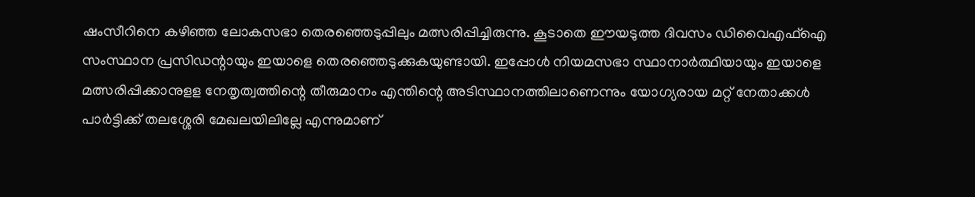ഷംസീറിനെ കഴിഞ്ഞ ലോകസഭാ തെരഞ്ഞെടുപ്പിലും മത്സരിപ്പിച്ചിരുന്നു. കൂടാതെ ഈയടുത്ത ദിവസം ഡിവൈഎഫ്‌ഐ സംസ്ഥാന പ്രസിഡന്റായും ഇയാളെ തെരഞ്ഞെടുക്കുകയുണ്ടായി. ഇപ്പോള്‍ നിയമസഭാ സ്ഥാനാര്‍ത്ഥിയായും ഇയാളെ മത്സരിപ്പിക്കാനുളള നേതൃത്വത്തിന്റെ തീരുമാനം എന്തിന്റെ അടിസ്ഥാനത്തിലാണെന്നും യോഗ്യരായ മറ്റ് നേതാക്കള്‍ പാര്‍ട്ടിക്ക് തലശ്ശേരി മേഖലയിലില്ലേ എന്നുമാണ്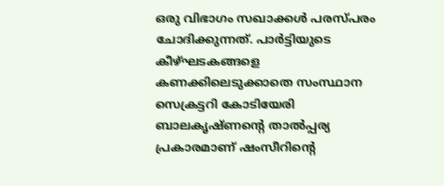ഒരു വിഭാഗം സഖാക്കള്‍ പരസ്പരം ചോദിക്കുന്നത്. പാര്‍ട്ടിയുടെ കീഴ്ഘടകങ്ങളെ കണക്കിലെടുക്കാതെ സംസ്ഥാന സെക്രട്ടറി കോടിയേരി ബാലകൃഷ്ണന്റെ താല്‍പ്പര്യ പ്രകാരമാണ് ഷംസീറിന്റെ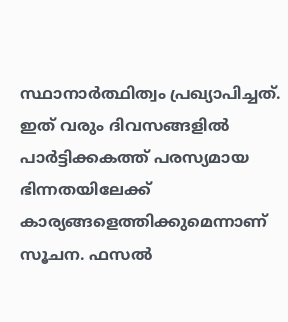സ്ഥാനാര്‍ത്ഥിത്വം പ്രഖ്യാപിച്ചത്. ഇത് വരും ദിവസങ്ങളില്‍ പാര്‍ട്ടിക്കകത്ത് പരസ്യമായ ഭിന്നതയിലേക്ക് കാര്യങ്ങളെത്തിക്കുമെന്നാണ് സൂചന. ഫസല്‍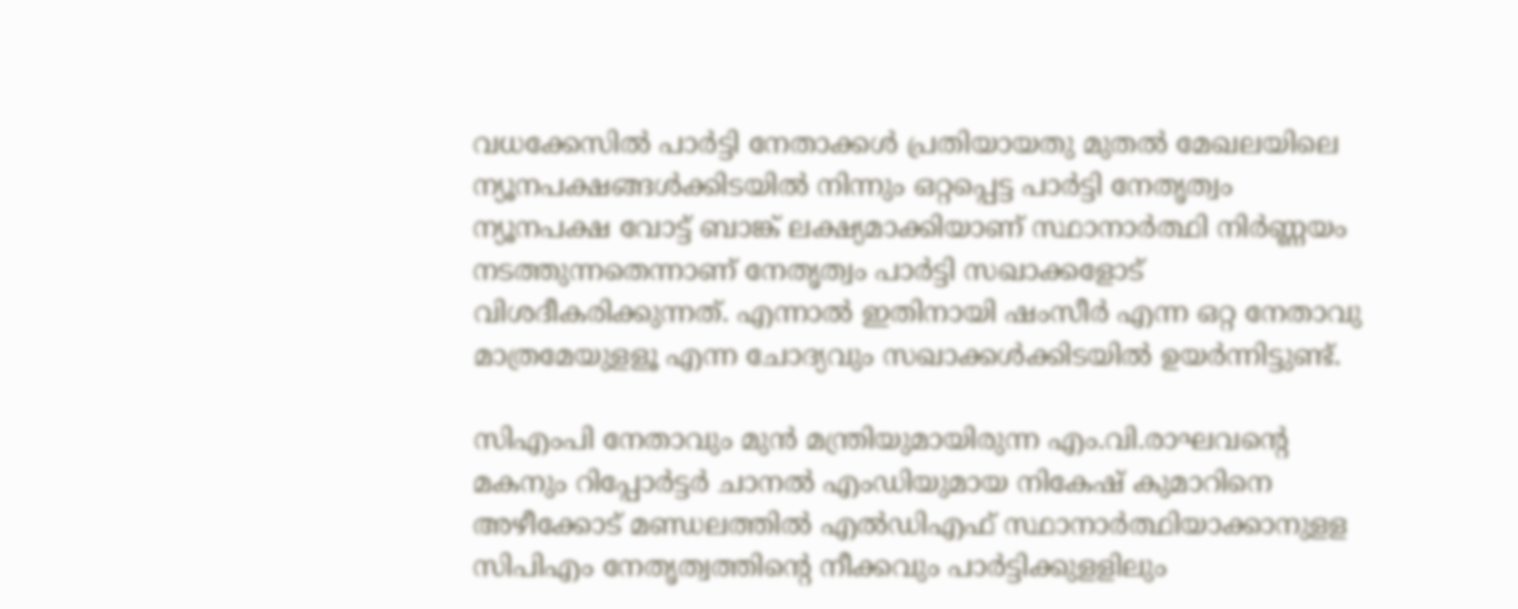വധക്കേസില്‍ പാര്‍ട്ടി നേതാക്കള്‍ പ്രതിയായതു മുതല്‍ മേഖലയിലെ ന്യൂനപക്ഷങ്ങള്‍ക്കിടയില്‍ നിന്നും ഒറ്റപ്പെട്ട പാര്‍ട്ടി നേതൃത്വം ന്യൂനപക്ഷ വോട്ട് ബാങ്ക് ലക്ഷ്യമാക്കിയാണ് സ്ഥാനാര്‍ത്ഥി നിര്‍ണ്ണയം നടത്തുന്നതെന്നാണ് നേതൃത്വം പാര്‍ട്ടി സഖാക്കളോട് വിശദീകരിക്കുന്നത്. എന്നാല്‍ ഇതിനായി ഷംസീര്‍ എന്ന ഒറ്റ നേതാവു മാത്രമേയുളളൂ എന്ന ചോദ്യവും സഖാക്കള്‍ക്കിടയില്‍ ഉയര്‍ന്നിട്ടുണ്ട്.

സിഎംപി നേതാവും മുന്‍ മന്ത്രിയുമായിരുന്ന എം.വി.രാഘവന്റെ മകനും റിപ്പോര്‍ട്ടര്‍ ചാനല്‍ എംഡിയുമായ നികേഷ് കുമാറിനെ അഴീക്കോട് മണ്ഡലത്തില്‍ എല്‍ഡിഎഫ് സ്ഥാനാര്‍ത്ഥിയാക്കാനുളള സിപിഎം നേതൃത്വത്തിന്റെ നീക്കവും പാര്‍ട്ടിക്കുളളിലും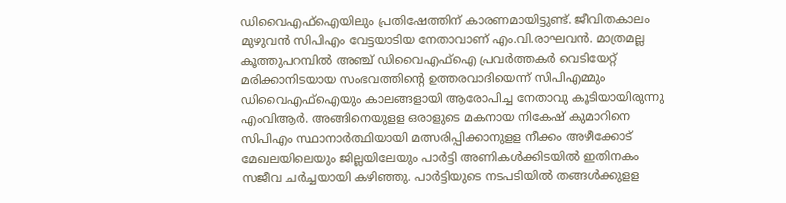ഡിവൈഎഫ്‌ഐയിലും പ്രതിഷേത്തിന് കാരണമായിട്ടുണ്ട്. ജീവിതകാലം മുഴുവന്‍ സിപിഎം വേട്ടയാടിയ നേതാവാണ് എം.വി.രാഘവന്‍. മാത്രമല്ല കൂത്തുപറമ്പില്‍ അഞ്ച് ഡിവൈഎഫ്‌ഐ പ്രവര്‍ത്തകര്‍ വെടിയേറ്റ് മരിക്കാനിടയായ സംഭവത്തിന്റെ ഉത്തരവാദിയെന്ന് സിപിഎമ്മും ഡിവൈഎഫ്‌ഐയും കാലങ്ങളായി ആരോപിച്ച നേതാവു കൂടിയായിരുന്നു എംവിആര്‍. അങ്ങിനെയുളള ഒരാളുടെ മകനായ നികേഷ് കുമാറിനെ സിപിഎം സ്ഥാനാര്‍ത്ഥിയായി മത്സരിപ്പിക്കാനുളള നീക്കം അഴീക്കോട് മേഖലയിലെയും ജില്ലയിലേയും പാര്‍ട്ടി അണികള്‍ക്കിടയില്‍ ഇതിനകം സജീവ ചര്‍ച്ചയായി കഴിഞ്ഞു. പാര്‍ട്ടിയുടെ നടപടിയില്‍ തങ്ങള്‍ക്കുളള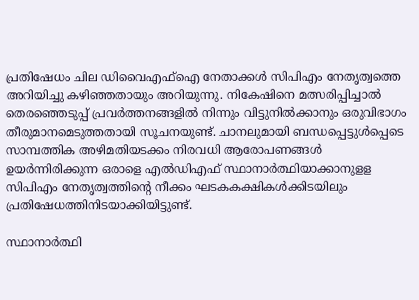പ്രതിഷേധം ചില ഡിവൈഎഫ്‌ഐ നേതാക്കള്‍ സിപിഎം നേതൃത്വത്തെ അറിയിച്ചു കഴിഞ്ഞതായും അറിയുന്നു. നികേഷിനെ മത്സരിപ്പിച്ചാല്‍ തെരഞ്ഞെടുപ്പ് പ്രവര്‍ത്തനങ്ങളില്‍ നിന്നും വിട്ടുനില്‍ക്കാനും ഒരുവിഭാഗം തീരുമാനമെടുത്തതായി സൂചനയുണ്ട്. ചാനലുമായി ബന്ധപ്പെട്ടുള്‍പ്പെടെ സാമ്പത്തിക അഴിമതിയടക്കം നിരവധി ആരോപണങ്ങള്‍ ഉയര്‍ന്നിരിക്കുന്ന ഒരാളെ എല്‍ഡിഎഫ് സ്ഥാനാര്‍ത്ഥിയാക്കാനുളള സിപിഎം നേതൃത്വത്തിന്റെ നീക്കം ഘടകകക്ഷികള്‍ക്കിടയിലും പ്രതിഷേധത്തിനിടയാക്കിയിട്ടുണ്ട്.

സ്ഥാനാര്‍ത്ഥി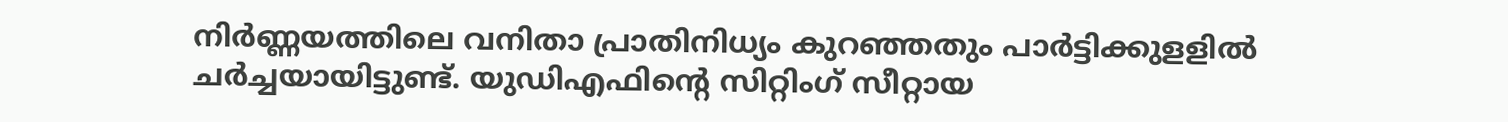നിര്‍ണ്ണയത്തിലെ വനിതാ പ്രാതിനിധ്യം കുറഞ്ഞതും പാര്‍ട്ടിക്കുളളില്‍ ചര്‍ച്ചയായിട്ടുണ്ട്. യുഡിഎഫിന്റെ സിറ്റിംഗ് സീറ്റായ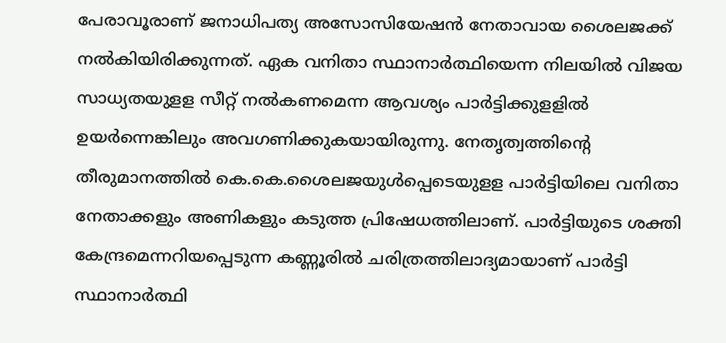പേരാവൂരാണ് ജനാധിപത്യ അസോസിയേഷന്‍ നേതാവായ ശൈലജക്ക് നല്‍കിയിരിക്കുന്നത്. ഏക വനിതാ സ്ഥാനാര്‍ത്ഥിയെന്ന നിലയില്‍ വിജയ സാധ്യതയുളള സീറ്റ് നല്‍കണമെന്ന ആവശ്യം പാര്‍ട്ടിക്കുളളില്‍ ഉയര്‍ന്നെങ്കിലും അവഗണിക്കുകയായിരുന്നു. നേതൃത്വത്തിന്റെ തീരുമാനത്തില്‍ കെ.കെ.ശൈലജയുള്‍പ്പെടെയുളള പാര്‍ട്ടിയിലെ വനിതാ നേതാക്കളും അണികളും കടുത്ത പ്രിഷേധത്തിലാണ്. പാര്‍ട്ടിയുടെ ശക്തി കേന്ദ്രമെന്നറിയപ്പെടുന്ന കണ്ണൂരില്‍ ചരിത്രത്തിലാദ്യമായാണ് പാര്‍ട്ടി സ്ഥാനാര്‍ത്ഥി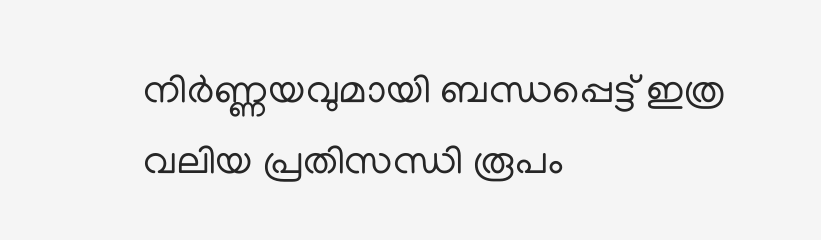നിര്‍ണ്ണയവുമായി ബന്ധപ്പെട്ട് ഇത്ര വലിയ പ്രതിസന്ധി രൂപം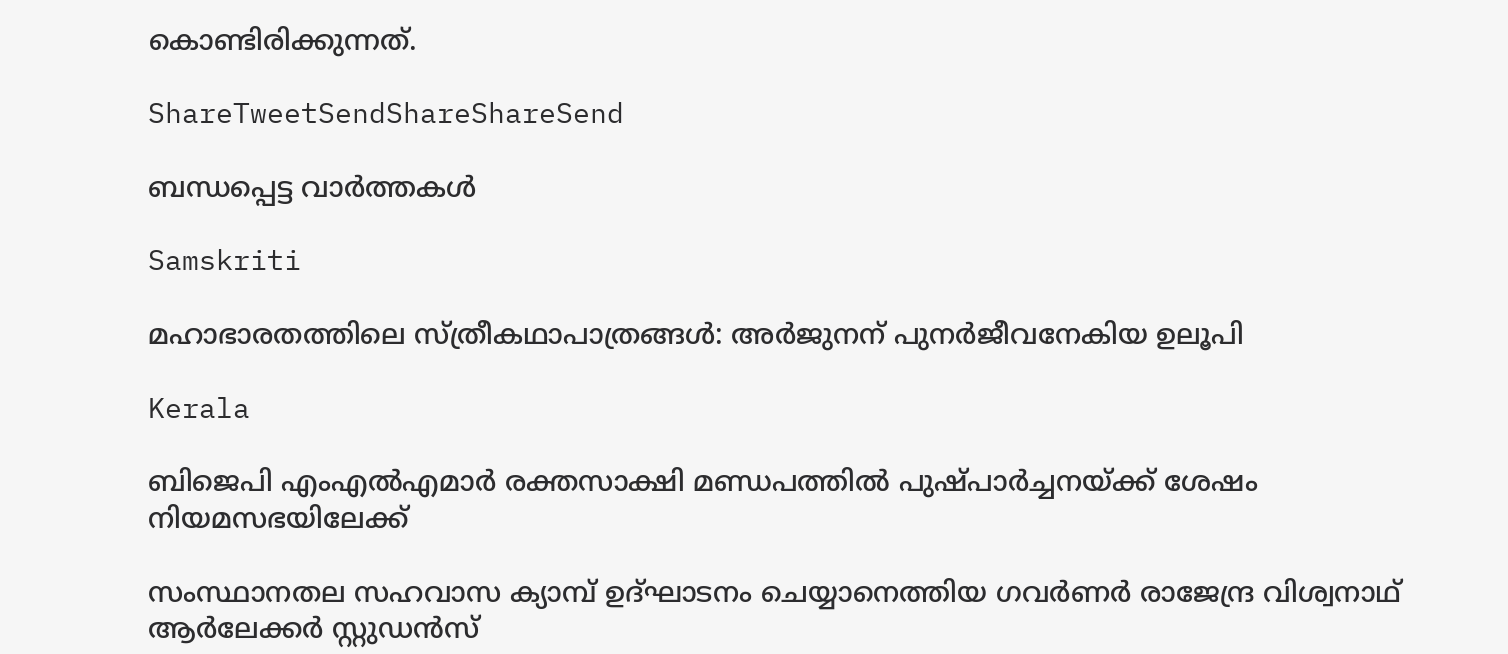കൊണ്ടിരിക്കുന്നത്.

ShareTweetSendShareShareSend

ബന്ധപ്പെട്ട വാര്‍ത്തകള്‍

Samskriti

മഹാഭാരതത്തിലെ സ്ത്രീകഥാപാത്രങ്ങള്‍: അര്‍ജുനന് പുനര്‍ജീവനേകിയ ഉലൂപി

Kerala

ബിജെപി എംഎല്‍എമാര്‍ രക്തസാക്ഷി മണ്ഡപത്തില്‍ പുഷ്പാര്‍ച്ചനയ്‌ക്ക് ശേഷം നിയമസഭയിലേക്ക്

സംസ്ഥാനതല സഹവാസ ക്യാമ്പ് ഉദ്ഘാടനം ചെയ്യാനെത്തിയ ഗവര്‍ണര്‍ രാജേന്ദ്ര വിശ്വനാഥ് ആര്‍ലേക്കര്‍ സ്റ്റുഡന്‍സ്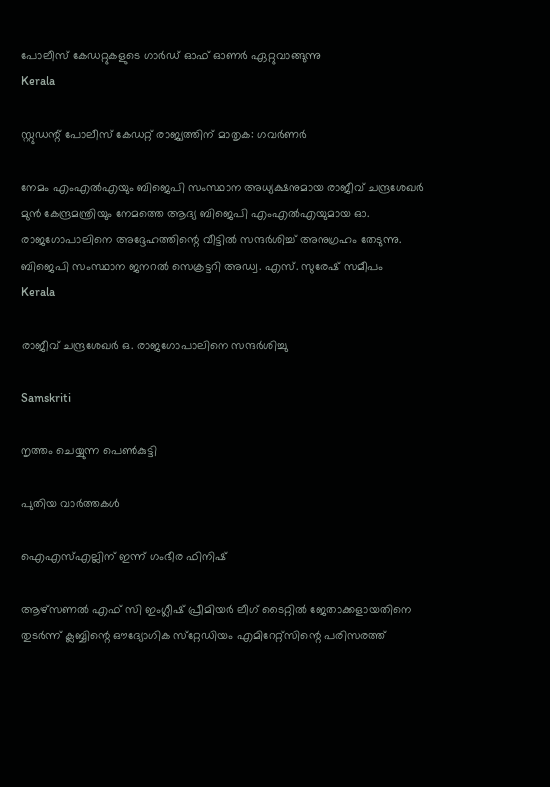പോലീസ് കേഡറ്റുകളുടെ ഗാര്‍ഡ് ഓഫ് ഓണര്‍ ഏറ്റുവാങ്ങുന്നു
Kerala

സ്റ്റുഡന്റ് പോലീസ് കേഡറ്റ് രാജ്യത്തിന് മാതൃക: ഗവര്‍ണര്‍

നേമം എംഎല്‍എയും ബിജെപി സംസ്ഥാന അധ്യക്ഷനുമായ രാജീവ് ചന്ദ്രശേഖര്‍ മുന്‍ കേന്ദ്രമന്ത്രിയും നേമത്തെ ആദ്യ ബിജെപി എംഎല്‍എയുമായ ഓ. രാജഗോപാലിനെ അദ്ദേഹത്തിന്റെ വീട്ടില്‍ സന്ദര്‍ശിച്ച് അനുഗ്രഹം തേടുന്നു. ബിജെപി സംസ്ഥാന ജനറല്‍ സെക്രട്ടറി അഡ്വ. എസ്. സുരേഷ് സമീപം
Kerala

രാജീവ് ചന്ദ്രശേഖര്‍ ഒ. രാജഗോപാലിനെ സന്ദര്‍ശിച്ചു

Samskriti

നൃത്തം ചെയ്യുന്ന പെണ്‍കുട്ടി

പുതിയ വാര്‍ത്തകള്‍

ഐഎസ്എല്ലിന് ഇന്ന് ഗംഭീര ഫിനിഷ്

ആഴ്‌സണല്‍ എഫ് സി ഇംഗ്ലീഷ് പ്രീമിയര്‍ ലീഗ് ടൈറ്റില്‍ ജേതാക്കളായതിനെ തുടര്‍ന്ന് ക്ലബ്ബിന്റെ ഔദ്യോഗിക സ്‌റ്റേഡിയം എമിറേറ്റ്‌സിന്റെ പരിസരത്ത്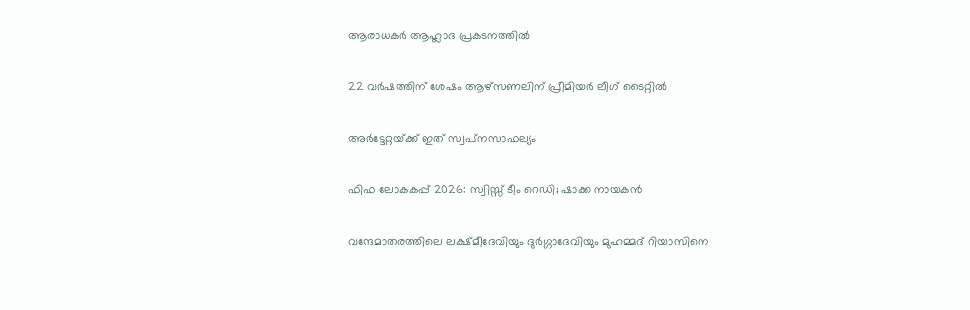ആരാധകര്‍ ആഹ്ലാദ പ്രകടനത്തില്‍

22 വര്‍ഷത്തിന് ശേഷം ആഴ്‌സണലിന് പ്രീമിയര്‍ ലീഗ് ടൈറ്റില്‍

അര്‍ട്ടേറ്റയ്‌ക്ക് ഇത് സ്വപ്‌നസാഫല്യം

ഫിഫ ലോകകപ്പ് 2026: സ്വിസ്സ് ടീം റെഡി; ഷാക്ക നായകന്‍

വന്ദേമാതരത്തിലെ ലക്ഷ്മീദേവിയും ദുര്‍ഗ്ഗാദേവിയും മുഹമ്മദ് റിയാസിനെ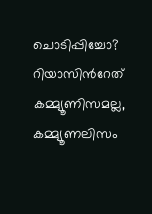ചൊടിപ്പിച്ചോ? റിയാസിന്‍റേത് കമ്മ്യൂണിസമല്ല, കമ്മ്യൂണലിസം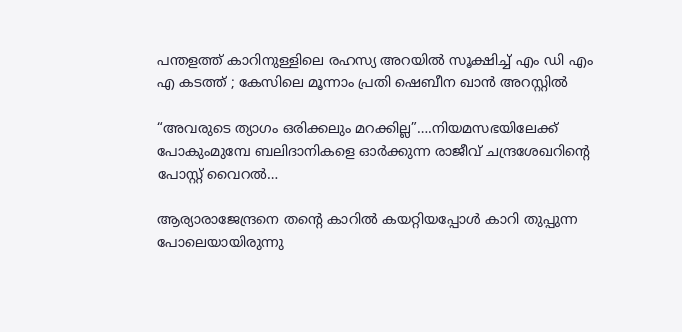പന്തളത്ത് കാറിനുള്ളിലെ രഹസ്യ അറയിൽ സൂക്ഷിച്ച് എം ഡി എം എ കടത്ത് ; കേസിലെ മൂന്നാം പ്രതി ഷെബീന ഖാൻ അറസ്റ്റിൽ

“അവരുടെ ത്യാഗം ഒരിക്കലും മറക്കില്ല”….നിയമസഭയിലേക്ക് പോകുംമുമ്പേ ബലിദാനികളെ ഓര്‍ക്കുന്ന രാജീവ് ചന്ദ്രശേഖറിന്റെ പോസ്റ്റ് വൈറല്‍…

ആര്യാരാജേന്ദ്രനെ തന്റെ കാറില്‍ കയറ്റിയപ്പോള്‍ കാറി തുപ്പുന്ന പോലെയായിരുന്നു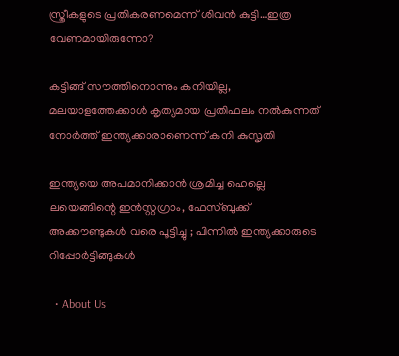സ്ത്രീകളുടെ പ്രതികരണമെന്ന് ശിവന്‍ കുട്ടി…ഇത്ര വേണമായിരുന്നോ?

കട്ടിങ്ങ് സൗത്തിനൊന്നും കനിയില്ല, മലയാളത്തേക്കാള്‍ കൃത്യമായ പ്രതിഫലം നല്‍കുന്നത് നോര്‍ത്ത് ഇന്ത്യക്കാരാണെന്ന് കനി കുസൃതി

ഇന്ത്യയെ അപമാനിക്കാൻ ശ്രമിച്ച ഹെല്ലെ ലയെങ്ങിന്റെ ഇൻസ്റ്റഗ്രാം, ഫേസ്ബുക്ക് അക്കൗണ്ടുകൾ വരെ പൂട്ടിച്ചു ; പിന്നിൽ ഇന്ത്യക്കാരുടെ റിപ്പോർട്ടിങ്ങുകൾ

  • About Us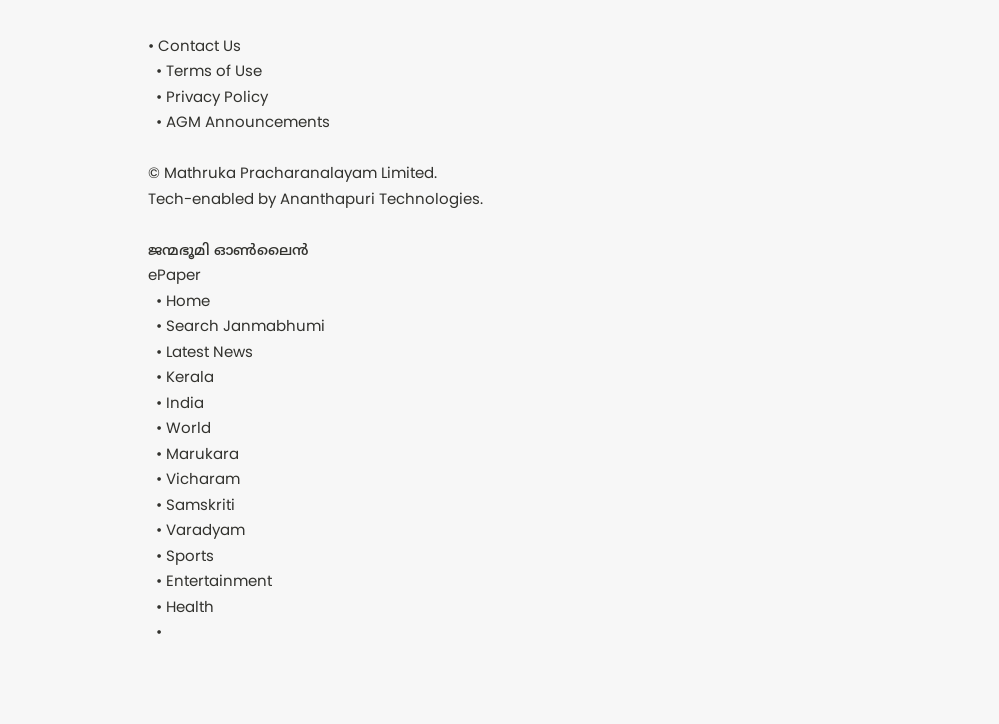• Contact Us
  • Terms of Use
  • Privacy Policy
  • AGM Announcements

© Mathruka Pracharanalayam Limited.
Tech-enabled by Ananthapuri Technologies.

ജന്മഭൂമി ഓണ്‍ലൈന്‍
ePaper
  • Home
  • Search Janmabhumi
  • Latest News
  • Kerala
  • India
  • World
  • Marukara
  • Vicharam
  • Samskriti
  • Varadyam
  • Sports
  • Entertainment
  • Health
  •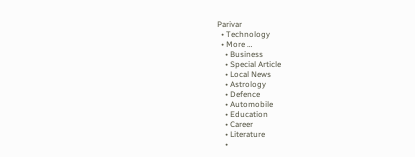Parivar
  • Technology
  • More …
    • Business
    • Special Article
    • Local News
    • Astrology
    • Defence
    • Automobile
    • Education
    • Career
    • Literature
    •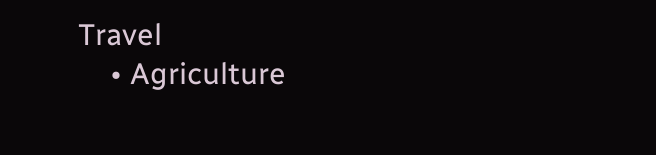Travel
    • Agriculture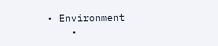• Environment
    •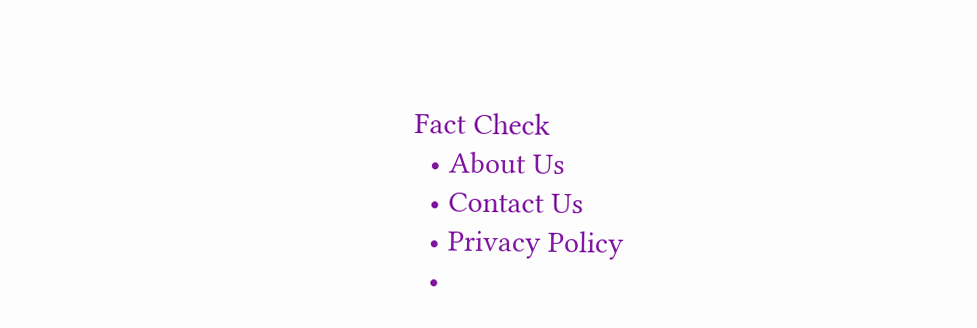Fact Check
  • About Us
  • Contact Us
  • Privacy Policy
  •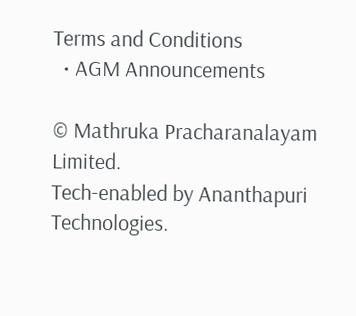Terms and Conditions
  • AGM Announcements

© Mathruka Pracharanalayam Limited.
Tech-enabled by Ananthapuri Technologies.